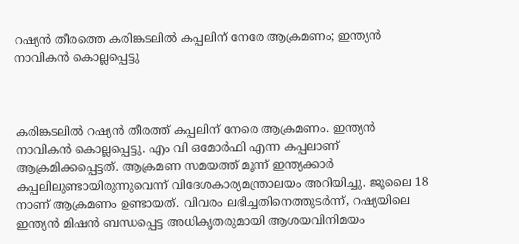റഷ്യന്‍ തീരത്തെ കരിങ്കടലില്‍ കപ്പലിന് നേരേ ആക്രമണം; ഇന്ത്യന്‍ നാവികന്‍ കൊല്ലപ്പെട്ടു



കരിങ്കടലിൽ റഷ്യൻ തീരത്ത് കപ്പലിന് നേരെ ആക്രമണം. ഇന്ത്യന്‍ നാവികന്‍ കൊല്ലപ്പെട്ടു. എം വി ഒമോർഫി എന്ന കപ്പലാണ് ആക്രമിക്കപ്പെട്ടത്. ആക്രമണ സമയത്ത് മൂന്ന് ഇന്ത്യക്കാർ കപ്പലിലുണ്ടായിരുന്നുവെന്ന് വിദേശകാര്യമന്ത്രാലയം അറിയിച്ചു. ജൂലൈ 18 നാണ് ആക്രമണം ഉണ്ടായത്. വിവരം ലഭിച്ചതിനെത്തുടർന്ന്, റഷ്യയിലെ ഇന്ത്യൻ മിഷൻ ബന്ധപ്പെട്ട അധികൃതരുമായി ആശയവിനിമയം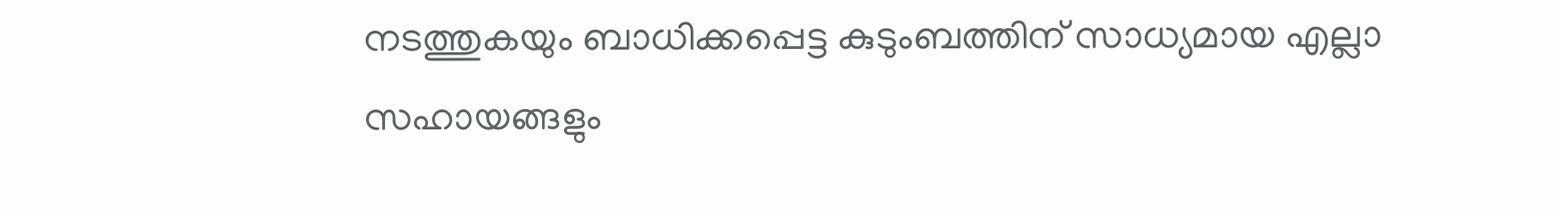നടത്തുകയും ബാധിക്കപ്പെട്ട കുടുംബത്തിന് സാധ്യമായ എല്ലാ സഹായങ്ങളും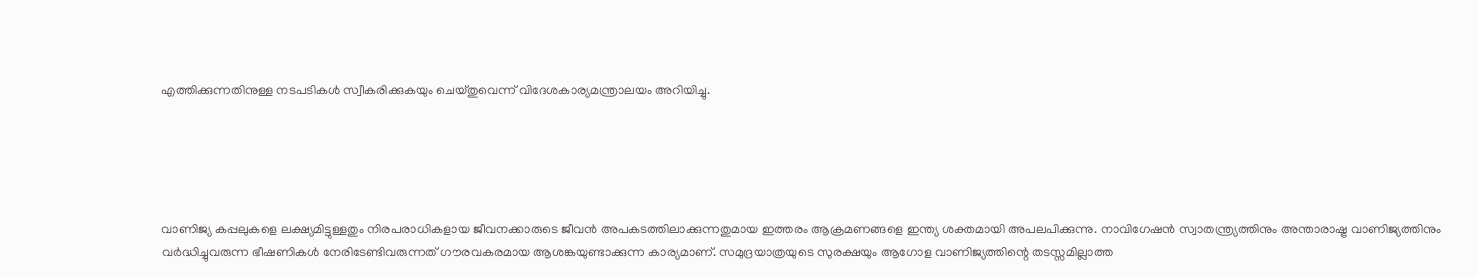എത്തിക്കുന്നതിനുള്ള നടപടികൾ സ്വീകരിക്കുകയും ചെയ്തുവെന്ന് വിദേശകാര്യമന്ത്രാലയം അറിയിച്ചു.





വാണിജ്യ കപ്പലുകളെ ലക്ഷ്യമിട്ടുള്ളതും നിരപരാധികളായ ജീവനക്കാരുടെ ജീവൻ അപകടത്തിലാക്കുന്നതുമായ ഇത്തരം ആക്രമണങ്ങളെ ഇന്ത്യ ശക്തമായി അപലപിക്കുന്നു. നാവിഗേഷൻ സ്വാതന്ത്ര്യത്തിനും അന്താരാഷ്ട്ര വാണിജ്യത്തിനും വർദ്ധിച്ചുവരുന്ന ഭീഷണികൾ നേരിടേണ്ടിവരുന്നത് ഗൗരവകരമായ ആശങ്കയുണ്ടാക്കുന്ന കാര്യമാണ്. സമുദ്രയാത്രയുടെ സുരക്ഷയും ആഗോള വാണിജ്യത്തിന്റെ തടസ്സമില്ലാത്ത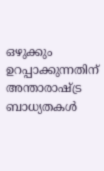ഒഴുക്കും ഉറപ്പാക്കുന്നതിന് അന്താരാഷ്ട്ര ബാധ്യതകൾ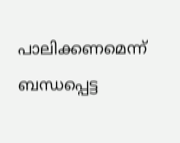പാലിക്കണമെന്ന് ബന്ധപ്പെട്ട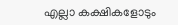എല്ലാ കക്ഷികളോടും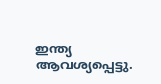ഇന്ത്യ ആവശ്യപ്പെട്ടു.